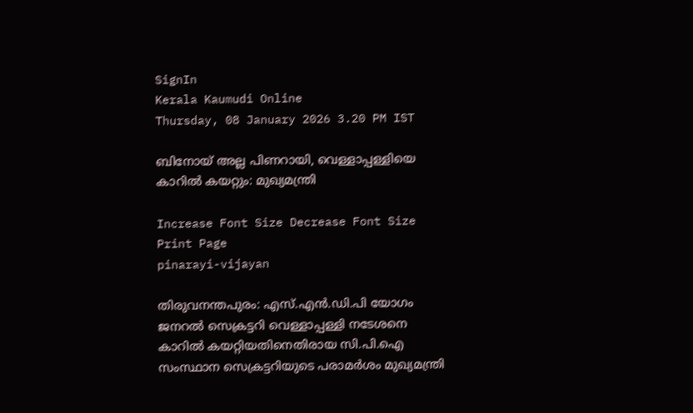SignIn
Kerala Kaumudi Online
Thursday, 08 January 2026 3.20 PM IST

ബിനോയ് അല്ല പിണറായി, വെള്ളാപ്പള്ളിയെ കാറിൽ കയറ്റും: മുഖ്യമന്ത്രി

Increase Font Size Decrease Font Size Print Page
pinarayi-vijayan

തിരുവനന്തപുരം: എസ്.എൻ.ഡി.പി യോഗം ജനറൽ സെക്രട്ടറി വെള്ളാപ്പള്ളി നടേശനെ കാറിൽ കയറ്റിയതിനെതിരായ സി.പി.ഐ സംസ്ഥാന സെക്രട്ടറിയുടെ പരാമർശം മുഖ്യമന്ത്രി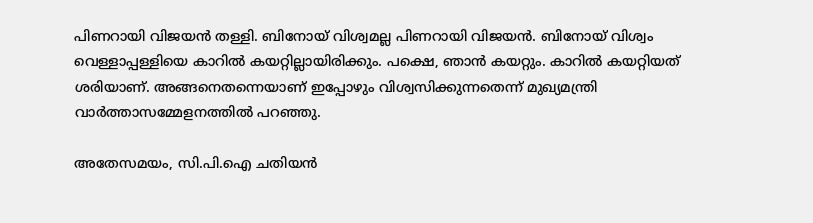പിണറായി വിജയൻ തള്ളി. ബിനോയ് വിശ്വമല്ല പിണറായി വിജയൻ. ബിനോയ് വിശ്വം വെള്ളാപ്പള്ളിയെ കാറിൽ കയറ്റില്ലായിരിക്കും. പക്ഷെ, ഞാൻ കയറ്റും. കാറിൽ കയറ്റിയത് ശരിയാണ്. അങ്ങനെതന്നെയാണ് ഇപ്പോഴും വിശ്വസിക്കുന്നതെന്ന് മുഖ്യമന്ത്രി വാർത്താസമ്മേളനത്തിൽ പറഞ്ഞു.

അതേസമയം, സി.പി.ഐ ചതിയൻ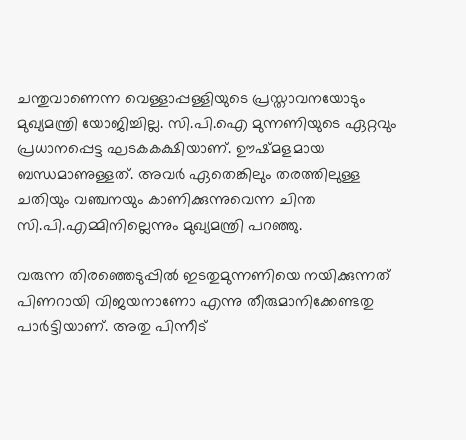ചന്തുവാണെന്ന വെള്ളാപ്പള്ളിയുടെ പ്രസ്താവനയോടും മുഖ്യമന്ത്രി യോജിച്ചില്ല. സി.പി.ഐ മുന്നണിയുടെ ഏറ്റവും പ്രധാനപ്പെട്ട ഘടകകക്ഷിയാണ്. ഊഷ്മളമായ ബന്ധമാണുള്ളത്. അവർ ഏതെങ്കിലും തരത്തിലുള്ള ചതിയും വഞ്ചനയും കാണിക്കുന്നുവെന്ന ചിന്ത സി.പി.എമ്മിനില്ലെന്നും മുഖ്യമന്ത്രി പറഞ്ഞു.

വരുന്ന തിരഞ്ഞെടുപ്പിൽ ഇടതുമുന്നണിയെ നയിക്കുന്നത് പിണറായി വിജയനാണോ എന്നു തീരുമാനിക്കേണ്ടതു പാർട്ടിയാണ്. അതു പിന്നീട്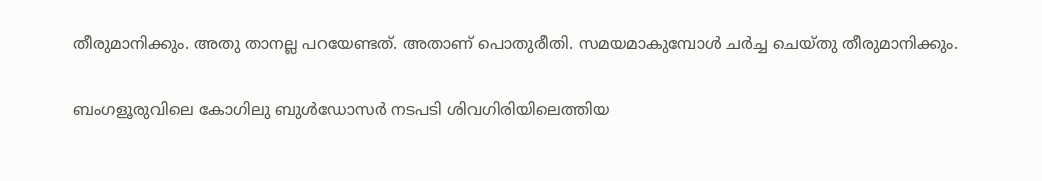തീരുമാനിക്കും. അതു താനല്ല പറയേണ്ടത്. അതാണ് പൊതുരീതി. സമയമാകുമ്പോൾ ചർച്ച ചെയ്തു തീരുമാനിക്കും.

ബംഗളൂരുവിലെ കോഗിലു ബുൾഡോസർ നടപടി ശിവഗിരിയിലെത്തിയ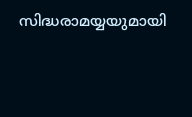സിദ്ധരാമയ്യയുമായി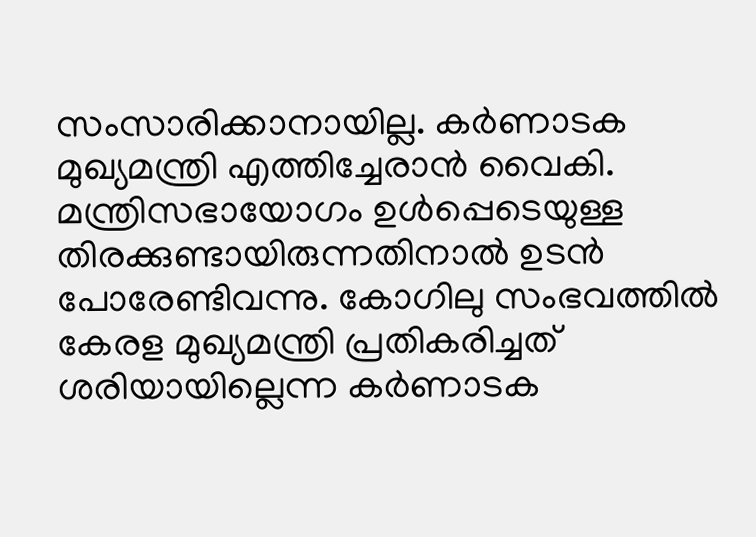സംസാരിക്കാനായില്ല. കർണാടക മുഖ്യമന്ത്രി എത്തിച്ചേരാൻ വൈകി. മന്ത്രിസഭായോഗം ഉൾപ്പെടെയുള്ള തിരക്കുണ്ടായിരുന്നതിനാൽ ഉടൻ പോരേണ്ടിവന്നു. കോഗിലു സംഭവത്തിൽ കേരള മുഖ്യമന്ത്രി പ്രതികരിച്ചത് ശരിയായില്ലെന്ന കർണാടക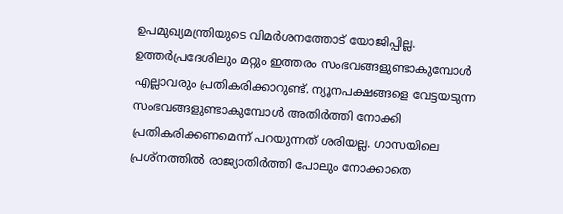ഉപമുഖ്യമന്ത്രിയുടെ വിമർശനത്തോട് യോജിപ്പില്ല. ഉത്തർപ്രദേശിലും മറ്റും ഇത്തരം സംഭവങ്ങളുണ്ടാകുമ്പോൾ എല്ലാവരും പ്രതികരിക്കാറുണ്ട്. ന്യൂനപക്ഷങ്ങളെ വേട്ടയടുന്ന സംഭവങ്ങളുണ്ടാകുമ്പോൾ അതിർത്തി നോക്കി പ്രതികരിക്കണമെന്ന് പറയുന്നത് ശരിയല്ല. ഗാസയിലെ പ്രശ്നത്തിൽ രാജ്യാതിർത്തി പോലും നോക്കാതെ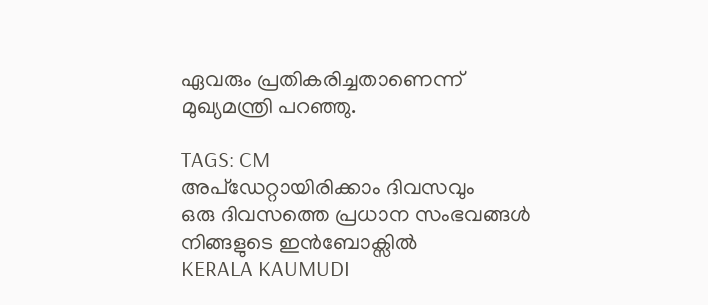ഏവരും പ്രതികരിച്ചതാണെന്ന് മുഖ്യമന്ത്രി പറഞ്ഞു.

TAGS: CM
അപ്ഡേറ്റായിരിക്കാം ദിവസവും
ഒരു ദിവസത്തെ പ്രധാന സംഭവങ്ങൾ നിങ്ങളുടെ ഇൻബോക്സിൽ
KERALA KAUMUDI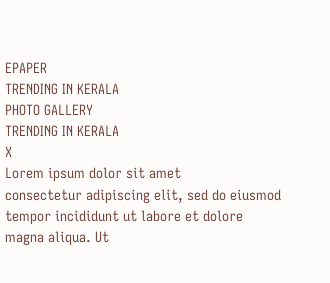EPAPER
TRENDING IN KERALA
PHOTO GALLERY
TRENDING IN KERALA
X
Lorem ipsum dolor sit amet
consectetur adipiscing elit, sed do eiusmod tempor incididunt ut labore et dolore magna aliqua. Ut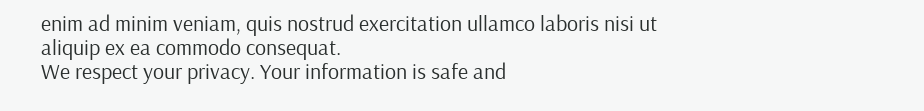enim ad minim veniam, quis nostrud exercitation ullamco laboris nisi ut aliquip ex ea commodo consequat.
We respect your privacy. Your information is safe and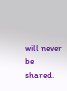will never be shared.